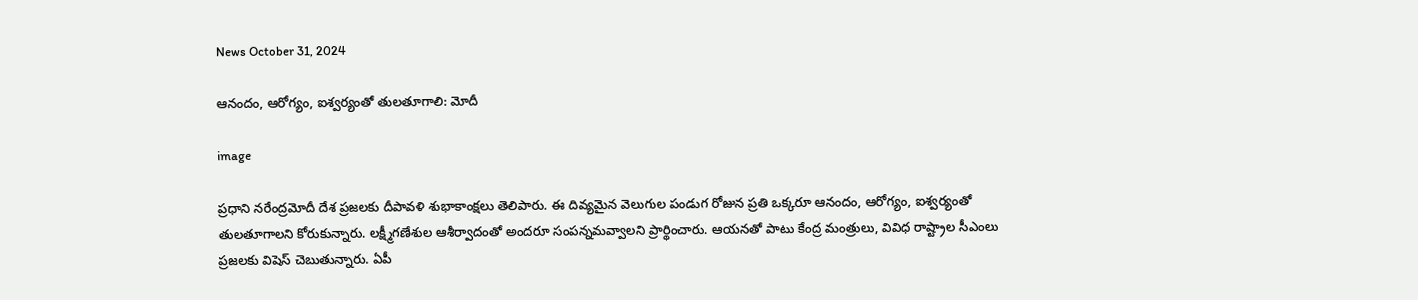News October 31, 2024

ఆనందం, ఆరోగ్యం, ఐశ్వర్యంతో తులతూగాలి: మోదీ

image

ప్రధాని నరేంద్రమోదీ దేశ ప్రజలకు దీపావళి శుభాకాంక్షలు తెలిపారు. ఈ దివ్యమైన వెలుగుల పండుగ రోజున ప్రతి ఒక్కరూ ఆనందం, ఆరోగ్యం, ఐశ్వర్యంతో తులతూగాలని కోరుకున్నారు. లక్ష్మీగణేశుల ఆశీర్వాదంతో అందరూ సంపన్నమవ్వాలని ప్రార్థించారు. ఆయనతో పాటు కేంద్ర మంత్రులు, వివిధ రాష్ట్రాల సీఎంలు ప్రజలకు విషెస్ చెబుతున్నారు. ఏపీ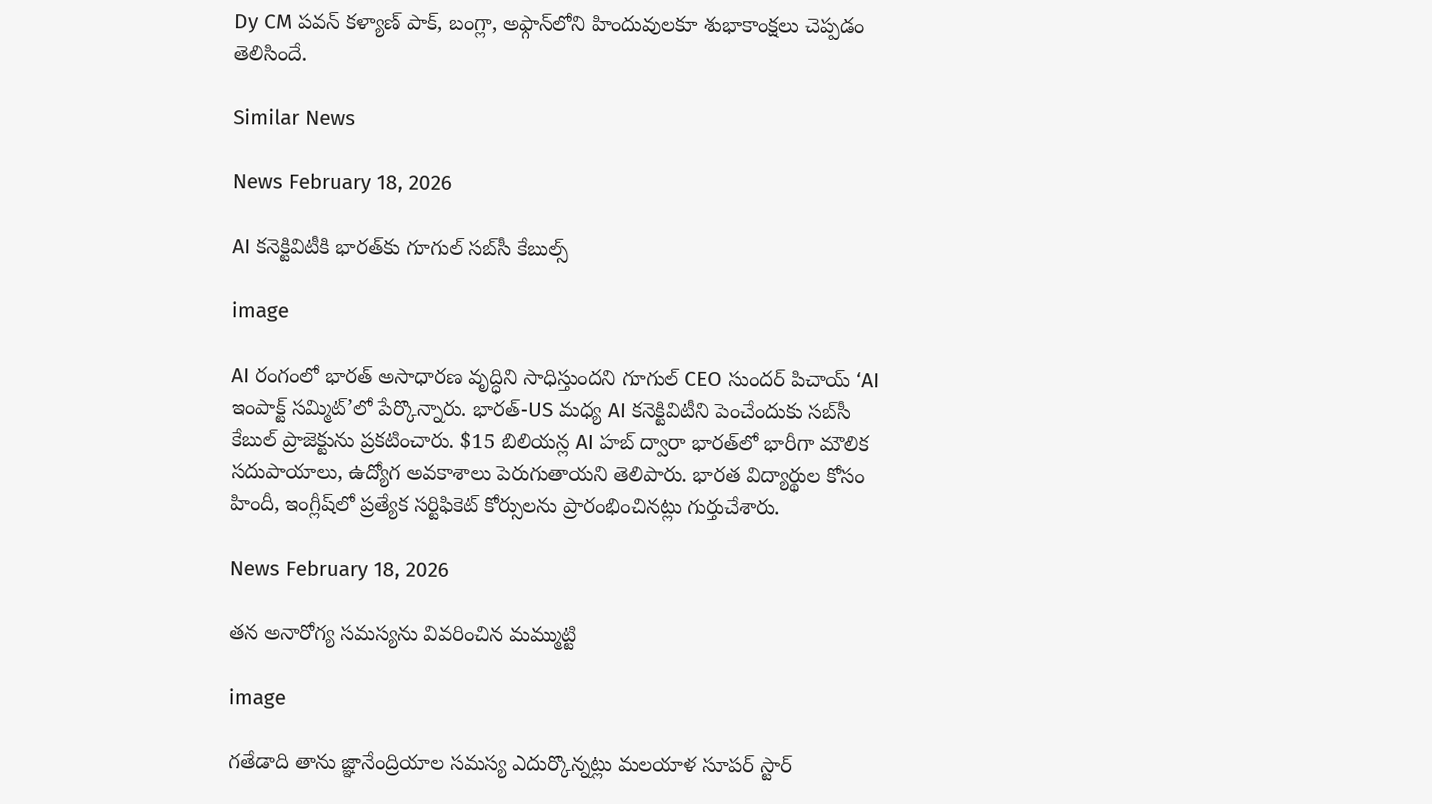Dy CM పవన్ కళ్యాణ్ పాక్, బంగ్లా‌, అఫ్గాన్‌లోని హిందువులకూ శుభాకాంక్షలు చెప్పడం తెలిసిందే.

Similar News

News February 18, 2026

AI కనెక్టివిటీకి భారత్‌కు గూగుల్ సబ్‌సీ కేబుల్స్

image

AI రంగంలో భారత్ అసాధారణ వృద్ధిని సాధిస్తుందని గూగుల్ CEO సుందర్ పిచాయ్ ‘AI ఇంపాక్ట్ సమ్మిట్’లో పేర్కొన్నారు. భారత్-US మధ్య AI కనెక్టివిటీని పెంచేందుకు సబ్‌సీ కేబుల్ ప్రాజెక్టును ప్రకటించారు. $15 బిలియన్ల AI హబ్ ద్వారా భారత్‌లో భారీగా మౌలిక సదుపాయాలు, ఉద్యోగ అవకాశాలు పెరుగుతాయని తెలిపారు. భారత విద్యార్థుల కోసం హిందీ, ఇంగ్లీష్‌లో ప్రత్యేక సర్టిఫికెట్ కోర్సులను ప్రారంభించినట్లు గుర్తుచేశారు.

News February 18, 2026

తన అనారోగ్య సమస్యను వివరించిన మమ్ముట్టి

image

గతేడాది తాను జ్ఞానేంద్రియాల సమస్య ఎదుర్కొన్నట్లు మలయాళ సూపర్ స్టార్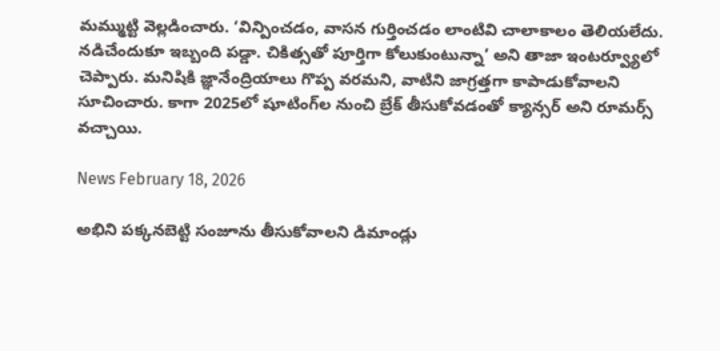మమ్ముట్టి వెల్లడించారు. ‘విన్పించడం, వాసన గుర్తించడం లాంటివి చాలాకాలం తెలియలేదు. నడిచేందుకూ ఇబ్బంది పడ్డా. చికిత్సతో పూర్తిగా కోలుకుంటున్నా’ అని తాజా ఇంటర్వ్యూలో చెప్పారు. మనిషికి జ్ఞానేంద్రియాలు గొప్ప వరమని, వాటిని జాగ్రత్తగా కాపాడుకోవాలని సూచించారు. కాగా 2025లో షూటింగ్‌ల నుంచి బ్రేక్ తీసుకోవడంతో క్యాన్సర్ అని రూమర్స్ వచ్చాయి.

News February 18, 2026

అభిని పక్కనబెట్టి సంజూను తీసుకోవాలని డిమాండ్లు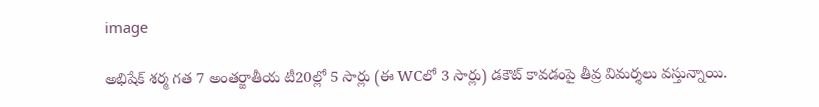image

అభిషేక్ శర్మ గత 7 అంతర్జాతీయ టీ20ల్లో 5 సార్లు (ఈ WCలో 3 సార్లు) డకౌట్ కావడంపై తీవ్ర విమర్శలు వస్తున్నాయి.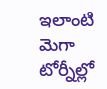ఇలాంటి మెగా టోర్నీల్లో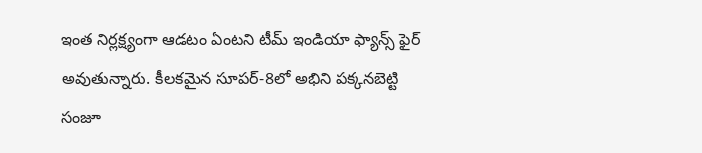ఇంత నిర్లక్ష్యంగా ఆడటం ఏంటని టీమ్ ఇండియా ఫ్యాన్స్ ఫైర్ అవుతున్నారు. కీలకమైన సూపర్-8లో అభిని పక్కనబెట్టి సంజూ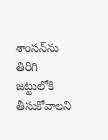శాంసన్‌ను తిరిగి జట్టులోకి తీసుకోవాలని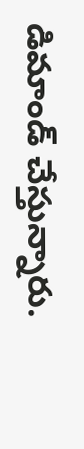డిమాండ్ చేస్తున్నారు.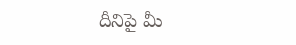దీనిపై మీ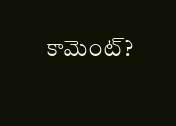కామెంట్?